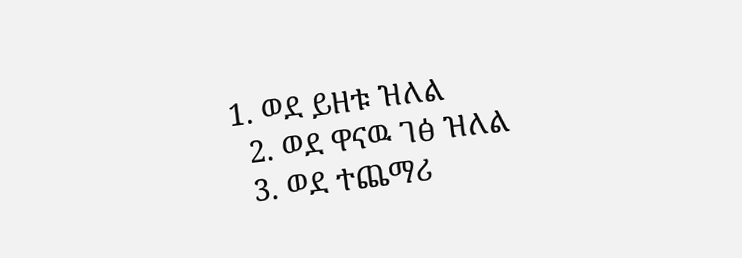1. ወደ ይዘቱ ዝለል
  2. ወደ ዋናዉ ገፅ ዝለል
  3. ወደ ተጨማሪ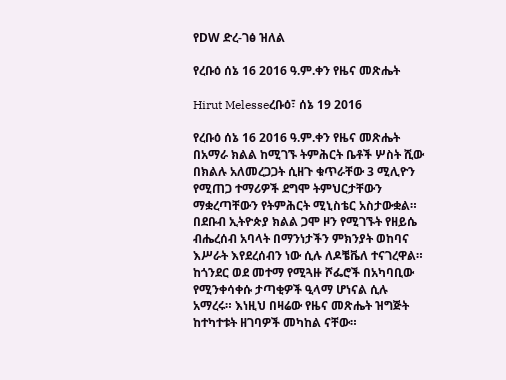የDW ድረ-ገፅ ዝለል

የረቡዕ ሰኔ 16 2016 ዓ.ም.ቀን የዜና መጽሔት

Hirut Melesseረቡዕ፣ ሰኔ 19 2016

የረቡዕ ሰኔ 16 2016 ዓ.ም.ቀን የዜና መጽሔት በአማራ ክልል ከሚገኙ ትምሕርት ቤቶች ሦስት ሺው በክልሉ አለመረጋጋት ሲዘጉ ቁጥራቸው 3 ሚሊዮን የሚጠጋ ተማሪዎች ደግሞ ትምህርታቸውን ማቋረጣቸውን የትምሕርት ሚኒስቴር አስታውቋል። በደቡብ ኢትዮጵያ ክልል ጋሞ ዞን የሚገኙት የዘይሴ ብሔረሰብ አባላት በማንነታችን ምክንያት ወከባና እሥራት እየደረሰብን ነው ሲሉ ለዶቼቬለ ተናገረዋል። ከጎንደር ወደ መተማ የሚጓዙ ሾፌሮች በአካባቢው የሚንቀሳቀሱ ታጣቂዎች ዒላማ ሆነናል ሲሉ አማረሩ። እነዚህ በዛሬው የዜና መጽሔት ዝግጅት ከተካተቱት ዘገባዎች መካከል ናቸው።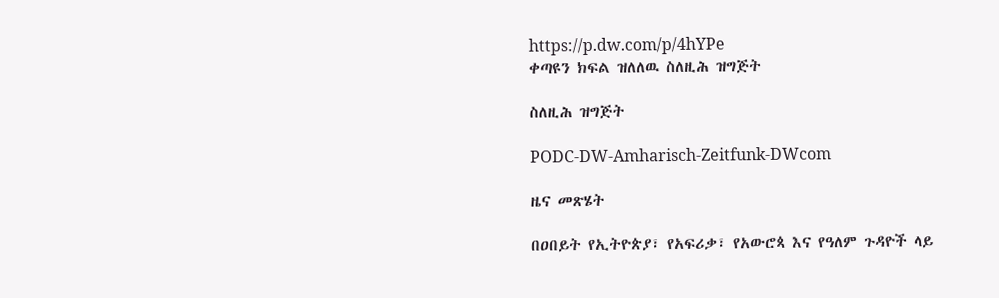https://p.dw.com/p/4hYPe
ቀጣዩን ክፍል ዝለለዉ ስለዚሕ ዝግጅት

ስለዚሕ ዝግጅት

PODC-DW-Amharisch-Zeitfunk-DWcom

ዜና መጽሄት

በዐበይት የኢትዮጵያ፣ የአፍሪቃ፣ የአውሮጳ እና የዓለም ጉዳዮች ላይ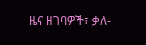ዜና ዘገባዎች፣ ቃለ-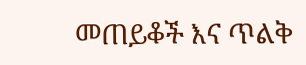መጠይቆች እና ጥልቅ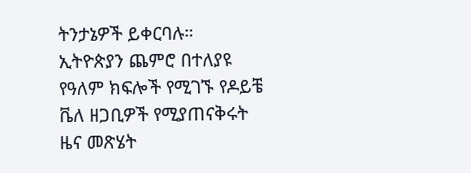ትንታኔዎች ይቀርባሉ። ኢትዮጵያን ጨምሮ በተለያዩ የዓለም ክፍሎች የሚገኙ የዶይቼ ቬለ ዘጋቢዎች የሚያጠናቅሩት ዜና መጽሄት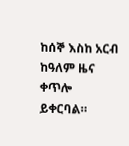ከሰኞ እስከ አርብ ከዓለም ዜና ቀጥሎ ይቀርባል።